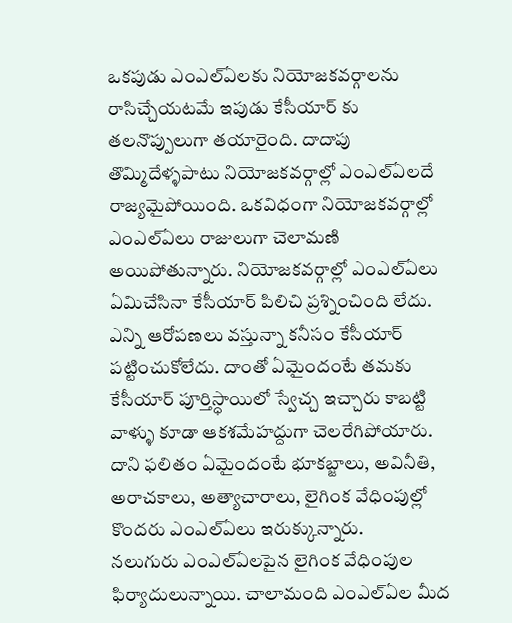ఒకపుడు ఎంఎల్ఏలకు నియోజకవర్గాలను రాసిచ్చేయటమే ఇపుడు కేసీయార్ కు తలనొప్పులుగా తయారైంది. దాదాపు తొమ్మిదేళ్ళపాటు నియోజకవర్గాల్లో ఎంఎల్ఏలదే రాజ్యమైపోయింది. ఒకవిధంగా నియోజకవర్గాల్లో ఎంఎల్ఏలు రాజులుగా చెలామణి అయిపోతున్నారు. నియోజకవర్గాల్లో ఎంఎల్ఏలు ఏమిచేసినా కేసీయార్ పిలిచి ప్రశ్నించింది లేదు. ఎన్ని ఆరోపణలు వస్తున్నా కనీసం కేసీయార్ పట్టించుకోలేదు. దాంతో ఏమైందంటే తమకు కేసీయార్ పూర్తిస్ధాయిలో స్వేచ్చ ఇచ్చారు కాబట్టి వాళ్ళు కూడా ఆకశమేహద్దుగా చెలరేగిపోయారు. దాని ఫలితం ఏమైందంటే భూకబ్జాలు, అవినీతి, అరాచకాలు, అత్యాచారాలు, లైగింక వేధింపుల్లో కొందరు ఎంఎల్ఏలు ఇరుక్కున్నారు.
నలుగురు ఎంఎల్ఏలపైన లైగింక వేధింపుల ఫిర్యాదులున్నాయి. చాలామంది ఎంఎల్ఏల మీద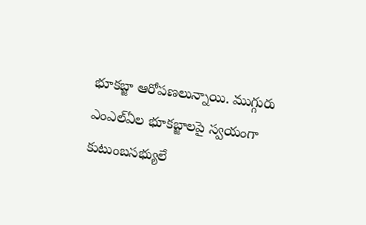భూకబ్జా ఆరోపణలున్నాయి. ముగ్గురు ఎంఎల్ఏల భూకబ్జాలపై స్వయంగా కుటుంబసభ్యులే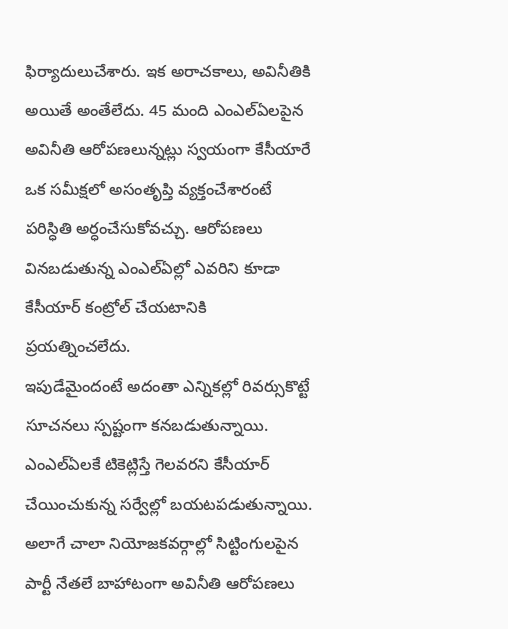ఫిర్యాదులుచేశారు. ఇక అరాచకాలు, అవినీతికి అయితే అంతేలేదు. 45 మంది ఎంఎల్ఏలపైన అవినీతి ఆరోపణలున్నట్లు స్వయంగా కేసీయారే ఒక సమీక్షలో అసంతృప్తి వ్యక్తంచేశారంటే పరిస్ధితి అర్ధంచేసుకోవచ్చు. ఆరోపణలు వినబడుతున్న ఎంఎల్ఏల్లో ఎవరిని కూడా కేసీయార్ కంట్రోల్ చేయటానికి ప్రయత్నించలేదు.
ఇపుడేమైందంటే అదంతా ఎన్నికల్లో రివర్సుకొట్టే సూచనలు స్పష్టంగా కనబడుతున్నాయి. ఎంఎల్ఏలకే టికెట్లిస్తే గెలవరని కేసీయార్ చేయించుకున్న సర్వేల్లో బయటపడుతున్నాయి. అలాగే చాలా నియోజకవర్గాల్లో సిట్టింగులపైన పార్టీ నేతలే బాహాటంగా అవినీతి ఆరోపణలు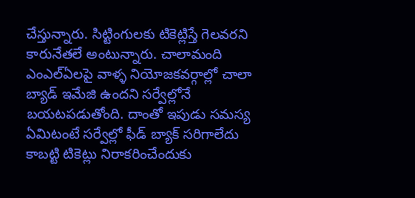చేస్తున్నారు. సిట్టింగులకు టికెట్లిస్తే గెలవరని కారునేతలే అంటున్నారు. చాలామంది ఎంఎల్ఏలపై వాళ్ళ నియోజకవర్గాల్లో చాలా బ్యాడ్ ఇమేజి ఉందని సర్వేల్లోనే బయటపడుతోంది. దాంతో ఇపుడు సమస్య ఏమిటంటే సర్వేల్లో ఫీడ్ బ్యాక్ సరిగాలేదు కాబట్టి టికెట్లు నిరాకరించేందుకు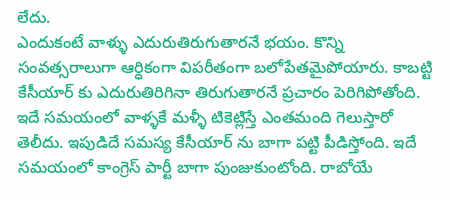లేదు.
ఎందుకంటే వాళ్ళు ఎదురుతిరుగుతారనే భయం. కొన్ని సంవత్సరాలుగా ఆర్ధికంగా విపరీతంగా బలోపేతమైపోయారు. కాబట్టి కేసీయార్ కు ఎదురుతిరిగినా తిరుగుతారనే ప్రచారం పెరిగిపోతోంది. ఇదే సమయంలో వాళ్ళకే మళ్ళీ టికెట్లిస్తే ఎంతమంది గెలుస్తారో తెలీదు. ఇపుడిదే సమస్య కేసీయార్ ను బాగా పట్టి పీడిస్తోంది. ఇదే సమయంలో కాంగ్రెస్ పార్టీ బాగా పుంజుకుంటోంది. రాబోయే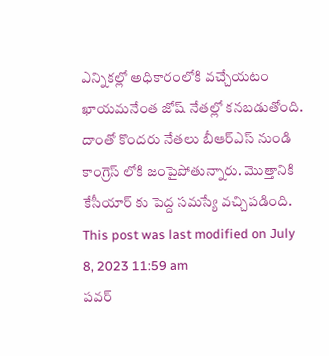ఎన్నికల్లో అధికారంలోకి వచ్చేయటం ఖాయమనేంత జోష్ నేతల్లో కనబడుతోంది. దాంతో కొందరు నేతలు బీఆర్ఎస్ నుండి కాంగ్రెస్ లోకి జంపైపోతున్నారు. మొత్తానికి కేసీయార్ కు పెద్ద సమస్యే వచ్చిపడింది.
This post was last modified on July 8, 2023 11:59 am
పవర్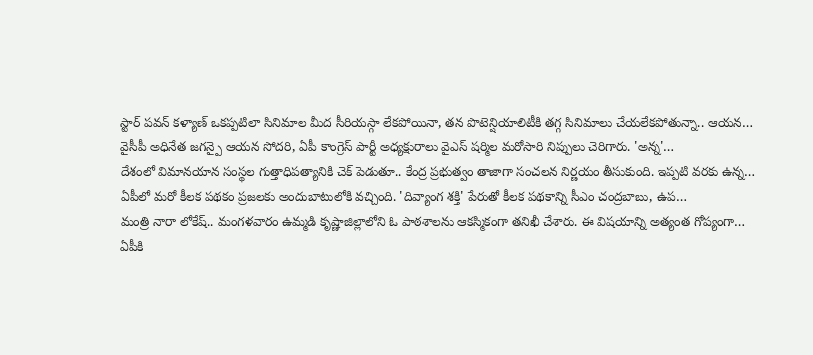స్టార్ పవన్ కళ్యాణ్ ఒకప్పటిలా సినిమాల మీద సీరియస్గా లేకపోయినా, తన పొటెన్షియాలిటీకి తగ్గ సినిమాలు చేయలేకపోతున్నా.. ఆయన…
వైసీపీ అధినేత జగన్పై ఆయన సోదరి, ఏపీ కాంగ్రెస్ పార్టీ అధ్యక్షురాలు వైఎస్ షర్మిల మరోసారి నిప్పులు చెరిగారు. 'అన్న'…
దేశంలో విమానయాన సంస్థల గుత్తాధిపత్యానికి చెక్ పెడుతూ.. కేంద్ర ప్రభుత్వం తాజాగా సంచలన నిర్ణయం తీసుకుంది. ఇప్పటి వరకు ఉన్న…
ఏపీలో మరో కీలక పథకం ప్రజలకు అందుబాటులోకి వచ్చింది. 'దివ్యాంగ శక్తి' పేరుతో కీలక పథకాన్ని సీఎం చంద్రబాబు, ఉప…
మంత్రి నారా లోకేష్.. మంగళవారం ఉమ్మడి కృష్ణాజిల్లాలోని ఓ పాఠశాలను ఆకస్మికంగా తనిఖీ చేశారు. ఈ విషయాన్ని అత్యంత గోప్యంగా…
ఏపీకి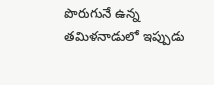పొరుగునే ఉన్న తమిళనాడులో ఇప్పుడు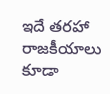ఇదే తరహా రాజకీయాలు కూడా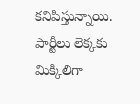కనిపిస్తున్నాయి. పార్టీలు లెక్కకు మిక్కిలిగా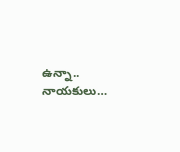ఉన్నా.. నాయకులు…